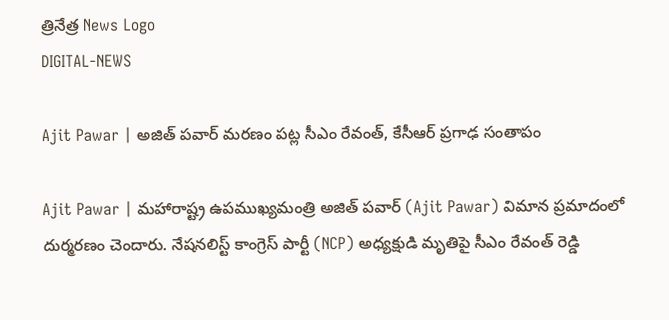త్రినేత్ర News Logo
DIGITAL-NEWS

Ajit Pawar | అజిత్ పవార్ మరణం పట్ల సీఎం రేవంత్‌, కేసీఆర్ ప్ర‌గాఢ సంతాపం

Ajit Pawar | మ‌హారాష్ట్ర ఉప‌ముఖ్య‌మంత్రి అజిత్ ప‌వార్ (Ajit Pawar) విమాన ప్ర‌మాదంలో దుర్మ‌ర‌ణం చెందారు. నేష‌న‌లిస్ట్ కాంగ్రెస్ పార్టీ (NCP) అధ్య‌క్షుడి మృతిపై సీఎం రేవంత్ రెడ్డి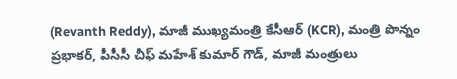(Revanth Reddy), మాజీ ముఖ్య‌మంత్రి కేసీఆర్ (KCR), మంత్రి పొన్నం ప్ర‌భాక‌ర్‌, పీసీసీ చీఫ్ మ‌హేశ్ కుమార్ గౌడ్‌, మాజీ మంత్రులు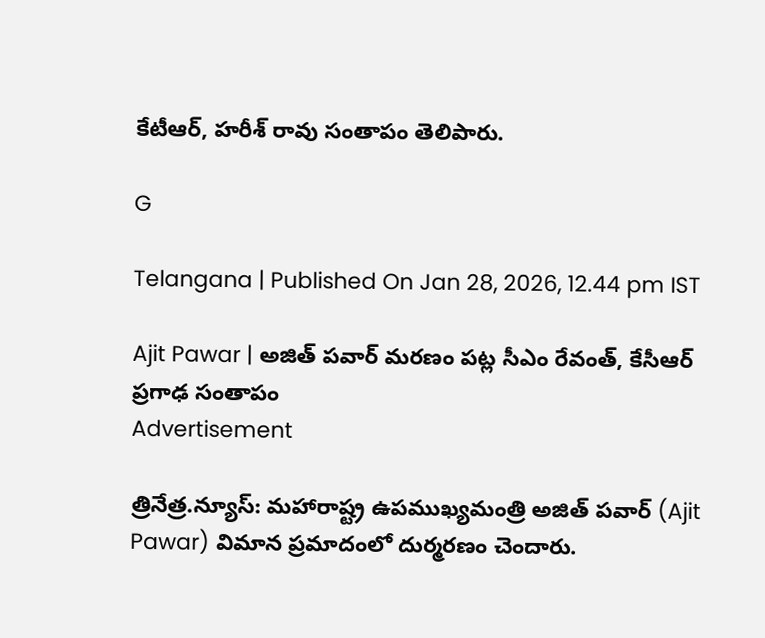కేటీఆర్‌, హ‌రీశ్ రావు సంతాపం తెలిపారు.

G

Telangana | Published On Jan 28, 2026, 12.44 pm IST

Ajit Pawar | అజిత్ పవార్ మరణం పట్ల సీఎం రేవంత్‌, కేసీఆర్ ప్ర‌గాఢ సంతాపం
Advertisement

త్రినేత్ర‌.న్యూస్‌: మ‌హారాష్ట్ర ఉప‌ముఖ్య‌మంత్రి అజిత్ ప‌వార్ (Ajit Pawar) విమాన ప్ర‌మాదంలో దుర్మ‌ర‌ణం చెందారు.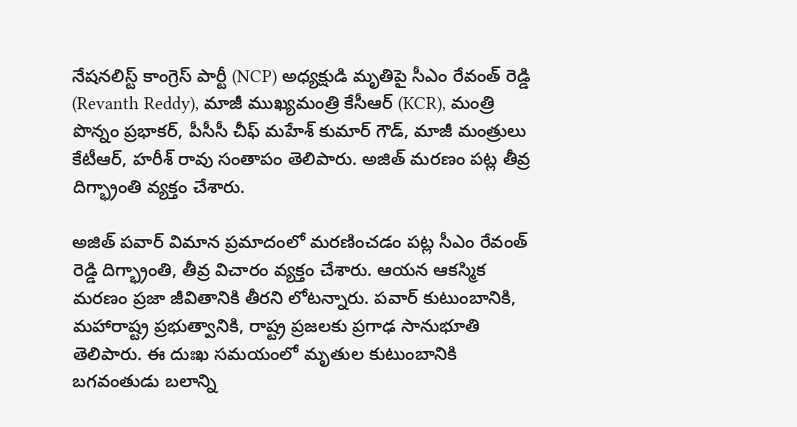నేష‌న‌లిస్ట్ కాంగ్రెస్ పార్టీ (NCP) అధ్య‌క్షుడి మృతిపై సీఎం రేవంత్ రెడ్డి (Revanth Reddy), మాజీ ముఖ్య‌మంత్రి కేసీఆర్ (KCR), మంత్రి పొన్నం ప్ర‌భాక‌ర్‌, పీసీసీ చీఫ్ మ‌హేశ్ కుమార్ గౌడ్‌, మాజీ మంత్రులు కేటీఆర్‌, హ‌రీశ్ రావు సంతాపం తెలిపారు. అజిత్ మ‌ర‌ణం ప‌ట్ల తీవ్ర దిగ్భ్రాంతి వ్య‌క్తం చేశారు.

అజిత్ ప‌వార్ విమాన ప్ర‌మాదంలో మ‌ర‌ణించ‌డం ప‌ట్ల సీఎం రేవంత్ రెడ్డి దిగ్భ్రాంతి, తీవ్ర విచారం వ్య‌క్తం చేశారు. ఆయ‌న ఆక‌స్మిక మ‌ర‌ణం ప్ర‌జా జీవితానికి తీర‌ని లోట‌న్నారు. ప‌వార్ కుటుంబానికి, మహారాష్ట్ర ప్రభుత్వానికి, రాష్ట్ర ప్రజలకు ప్ర‌గాఢ‌ సానుభూతి తెలిపారు. ఈ దుఃఖ సమయంలో మృతుల కుటుంబానికి బ‌గ‌వంతుడు బ‌లాన్ని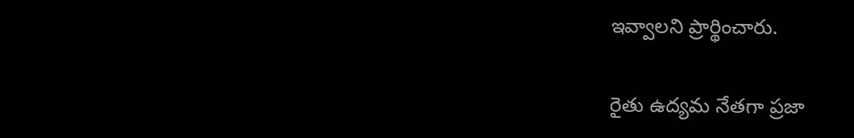ఇవ్వాల‌ని ప్రార్థించారు.

రైతు ఉద్య‌మ నేత‌గా ప్ర‌జా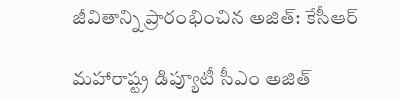జీవితాన్ని ప్రారంభించిన అజిత్‌: కేసీఆర్‌

మహారాష్ట్ర డిప్యూటీ సీఎం అజిత్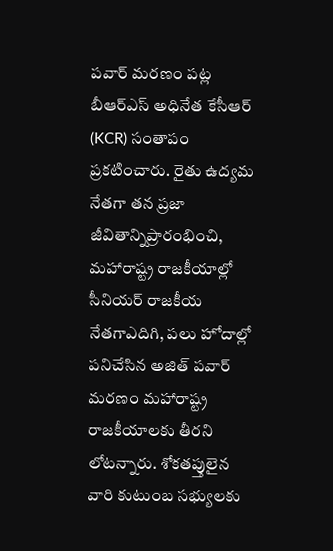పవార్ మరణం పట్ల బీఆర్ఎస్ అధినేత కేసీఆర్ (KCR) సంతాపం ప్రకటించారు. రైతు ఉద్యమ నేతగా తన ప్రజా జీవితాన్నిప్రారంభించి, మహారాష్ట్ర రాజకీయాల్లో సీనియర్ రాజకీయ నేతగాఎదిగి, పలు హోదాల్లో పనిచేసిన అజిత్ పవార్ మరణం మహారాష్ట్ర రాజకీయాలకు తీరని లోటన్నారు. శోకతప్తులైన వారి కుటుంబ సభ్యులకు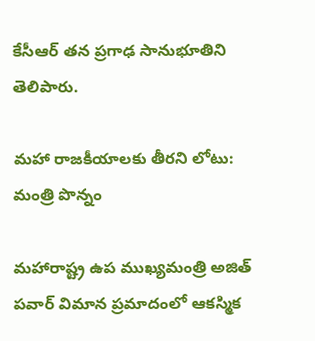కేసీఆర్ తన ప్రగాఢ సానుభూతిని తెలిపారు.

మ‌హా రాజ‌కీయాల‌కు తీర‌ని లోటు: మంత్రి పొన్నం

మ‌హారాష్ట్ర ఉప ముఖ్య‌మంత్రి అజిత్ పవార్ విమాన ప్రమాదంలో ఆకస్మిక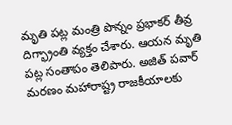మృతి పట్ల మంత్రి పొన్నం ప్ర‌భాక‌ర్‌ తీవ్ర దిగ్భ్రాంతి వ్యక్తం చేశారు. ఆయ‌న‌ మృతి పట్ల సంతాపం తెలిపారు. అజిత్ పవార్ మరణం మహారాష్ట్ర రాజకీయాలకు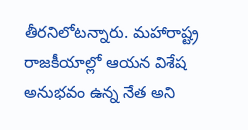తీరనిలోటన్నారు. మహారాష్ట్ర రాజకీయాల్లో ఆయ‌న‌ విశేష అనుభవం ఉన్న నేత అని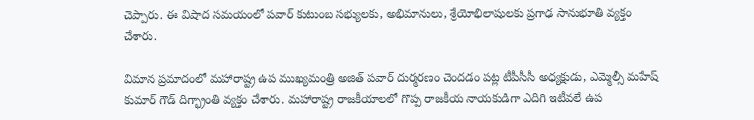చెప్పారు. ఈ విషాద సమయంలో పవార్ కుటుంబ సభ్యులకు, అభిమానులు, శ్రేయోభిలాషులకు ప్రగాఢ సానుభూతి వ్యక్తం చేశారు.

విమాన ప్రమాదంలో మహారాష్ట్ర ఉప ముఖ్యమంత్రి అజిత్ పవార్ దుర్మరణం చెంద‌డం పట్ల టీపీసీసీ అధ్యక్షుడు, ఎమ్మెల్సీ మహేష్ కుమార్ గౌడ్ దిగ్భ్రాంతి వ్యక్తం చేశారు. మహారాష్ట్ర రాజకీయాలలో గొప్ప రాజకీయ నాయకుడిగా ఎదిగి ఇటీవలే ఉప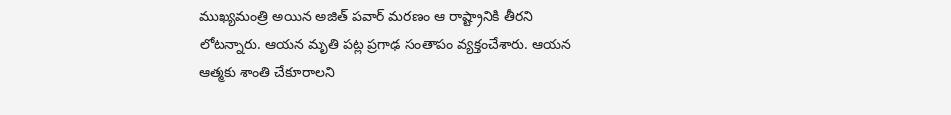ముఖ్యమంత్రి అయిన అజిత్ పవార్ మరణం ఆ రాష్ట్రానికి తీరని లోటన్నారు. ఆయ‌న మృతి పట్ల ప్రగాఢ సంతాపం వ్యక్తంచేశారు. ఆయన ఆత్మకు శాంతి చేకూరాలని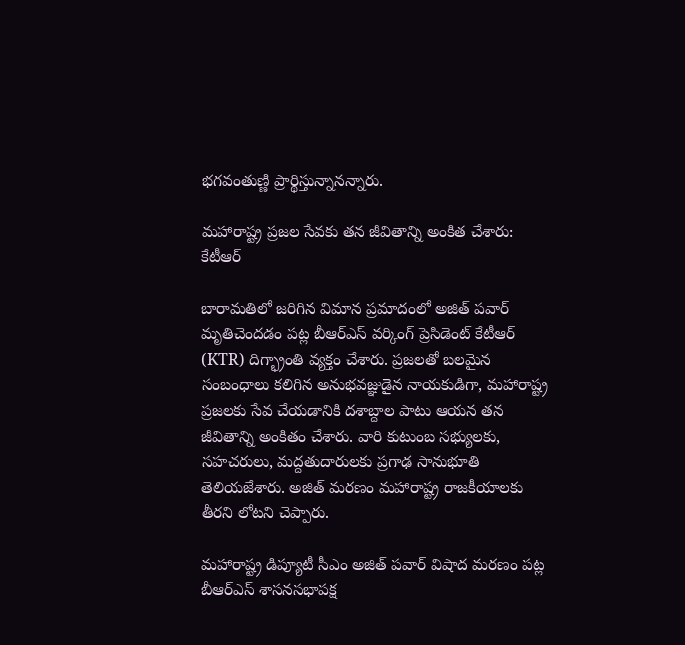భగవంతుణ్ణి ప్రార్థిస్తున్నాన‌న్నారు.

మ‌హారాష్ట్ర ప్ర‌జ‌ల సేవ‌కు త‌న జీవితాన్ని అంకిత చేశారు: కేటీఆర్‌

బారామ‌తిలో జ‌రిగిన విమాన ప్ర‌మాదంలో అజిత్ ప‌వార్ మృతిచెంద‌డం ప‌ట్ల బీఆర్ఎస్ వ‌ర్కింగ్ ప్రెసిడెంట్ కేటీఆర్ (KTR) దిగ్భ్రాంతి వ్య‌క్తం చేశారు. ప్ర‌జ‌ల‌తో బలమైన సంబంధాలు కలిగిన అనుభవజ్ఞుడైన నాయకుడిగా, మహారాష్ట్ర ప్రజలకు సేవ చేయడానికి దశాబ్దాల పాటు ఆయ‌న‌ తన జీవితాన్ని అంకితం చేశారు. వారి కుటుంబ సభ్యులకు, సహచరులు, మద్దతుదారులకు ప్రగాఢ సానుభూతి తెలియజేశారు. అజిత్ మ‌ర‌ణం మహారాష్ట్ర రాజకీయాలకు తీరని లోటని చెప్పారు.

మహారాష్ట్ర డిప్యూటీ సీఎం అజిత్ పవార్ విషాద మరణం పట్ల బీఆర్ఎస్ శాస‌న‌స‌భాప‌క్ష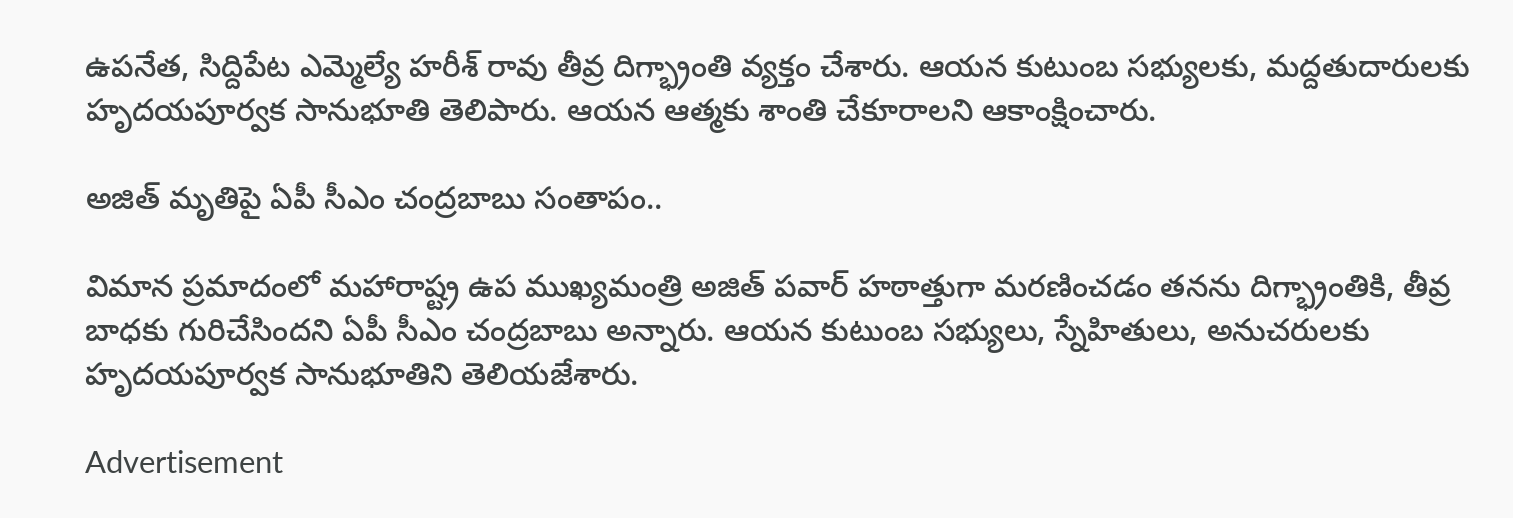ఉప‌నేత, సిద్దిపేట ఎమ్మెల్యే హ‌రీశ్ రావు తీవ్ర దిగ్భ్రాంతి వ్యక్తం చేశారు. ఆయన కుటుంబ సభ్యులకు, మద్దతుదారులకు హృదయపూర్వక సానుభూతి తెలిపారు. ఆయన ఆత్మకు శాంతి చేకూరాల‌ని ఆకాంక్షించారు.

అజిత్ మృతిపై ఏపీ సీఎం చంద్రబాబు సంతాపం..

విమాన ప్రమాదంలో మహారాష్ట్ర ఉప ముఖ్యమంత్రి అజిత్ పవార్ హఠాత్తుగా మరణించడం త‌న‌ను దిగ్భ్రాంతికి, తీవ్ర బాధ‌కు గురిచేసింద‌ని ఏపీ సీఎం చంద్ర‌బాబు అన్నారు. ఆయన కుటుంబ సభ్యులు, స్నేహితులు, అనుచరులకు హృదయపూర్వక సానుభూతిని తెలియజేశారు.

Advertisement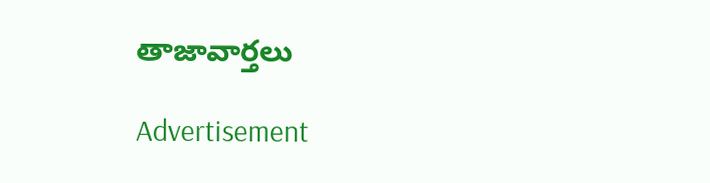తాజావార్తలు

Advertisement